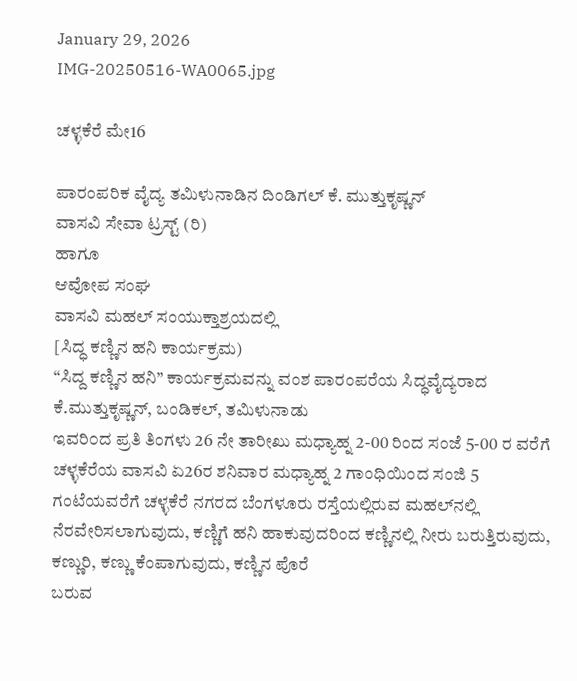January 29, 2026
IMG-20250516-WA0065.jpg

ಚಳ್ಳಕೆರೆ ಮೇ16

ಪಾರಂಪರಿಕ ವೈದ್ಯ ತಮಿಳುನಾಡಿನ ದಿಂಡಿಗಲ್ ಕೆ. ಮುತ್ತುಕೃಷ್ಣನ್
ವಾಸವಿ ಸೇವಾ ಟ್ರಸ್ಟ್ (ರಿ)
ಹಾಗೂ
ಆವೋಪ ಸಂಘ
ವಾಸವಿ ಮಹಲ್ ಸಂಯುಕ್ತಾಶ್ರಯದಲ್ಲಿ
[ಸಿದ್ಧ ಕಣ್ಣಿನ ಹನಿ ಕಾರ್ಯಕ್ರಮ)
“ಸಿದ್ದ ಕಣ್ಣಿನ ಹನಿ” ಕಾರ್ಯಕ್ರಮವನ್ನು ವಂಶ ಪಾರಂಪರೆಯ ಸಿದ್ಧವೈದ್ಯರಾದ ಕೆ.ಮುತ್ತುಕೃಷ್ಣನ್, ಬಂಡಿಕಲ್, ತಮಿಳುನಾಡು
ಇವರಿ೦ದ ಪ್ರತಿ ತಿಂಗಳು 26 ನೇ ತಾರೀಖು ಮಧ್ಯಾಹ್ನ 2-00 ರಿಂದ ಸಂಜೆ 5-00 ರ ವರೆಗೆ ಚಳ್ಳಕೆರೆಯ ವಾಸವಿ ಏ26ರ ಶನಿವಾರ ಮಧ್ಯಾಹ್ನ 2 ಗಾಂಧಿಯಿಂದ ಸಂಜಿ 5 ಗಂಟೆಯವರೆಗೆ ‌ಚಳ್ಳಕೆರೆ ನಗರದ ಬೆಂಗಳೂರು ರಸ್ತೆಯಲ್ಲಿರುವ ಮಹಲ್‌ನಲ್ಲಿ
ನೆರವೇರಿಸಲಾಗುವುದು, ಕಣ್ಣಿಗೆ ಹನಿ ಹಾಕುವುದರಿಂದ ಕಣ್ಣಿನಲ್ಲಿ ನೀರು ಬರುತ್ತಿರುವುದು, ಕಣ್ಣುರಿ, ಕಣ್ಣು ಕೆಂಪಾಗುವುದು, ಕಣ್ಣಿನ ಪೊರೆ
ಬರುವ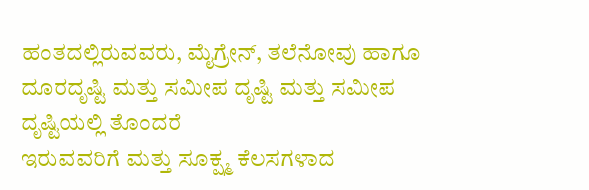ಹಂತದಲ್ಲಿರುವವರು, ಮೈಗ್ರೇನ್, ತಲೆನೋವು ಹಾಗೂ ದೂರದೃಷ್ಟಿ ಮತ್ತು ಸಮೀಪ ದೃಷ್ಟಿ ಮತ್ತು ಸಮೀಪ ದೃಷ್ಟಿಯಲ್ಲಿ ತೊಂದರೆ
ಇರುವವರಿಗೆ ಮತ್ತು ಸೂಕ್ಷ್ಮ ಕೆಲಸಗಳಾದ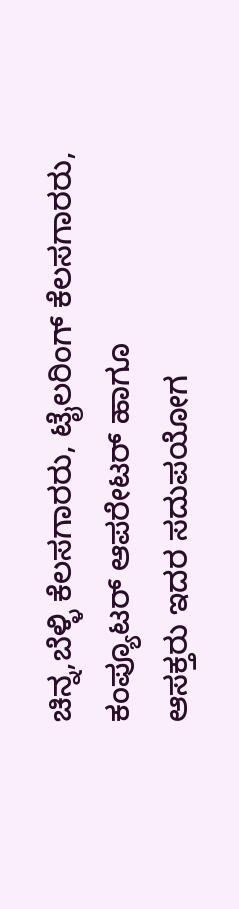ಚಿನ್ನ,ಬೆಳ್ಳಿ ಕೆಲಸಗಾರರು, ಟೈಲರಿಂಗ್ ಕೆಲಸಗಾರರು, ಕಂಪ್ಯೂಟರ್ ಆಪರೇಟರ್ ಹಾಗೂ
ಆಸಕ್ತರು ಇದರ ಸದುಪಯೋಗ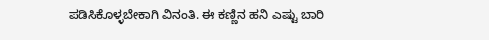ಪಡಿಸಿಕೊಳ್ಳಬೇಕಾಗಿ ವಿನಂತಿ. ಈ ಕಣ್ಣಿನ ಹನಿ ಎಷ್ಟು ಬಾರಿ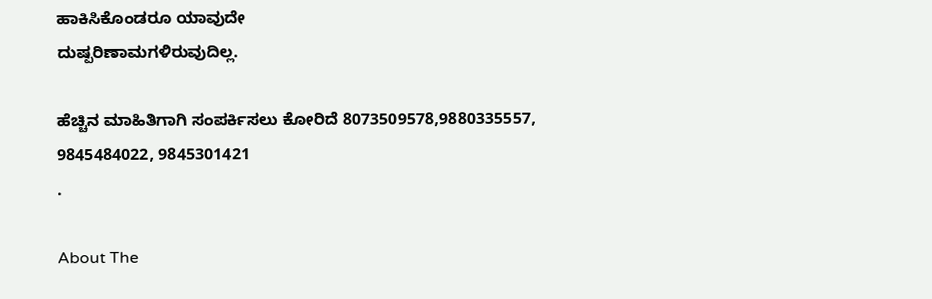ಹಾಕಿಸಿಕೊಂಡರೂ ಯಾವುದೇ
ದುಷ್ಪರಿಣಾಮಗಳಿರುವುದಿಲ್ಲ.

ಹೆಚ್ಚಿನ ಮಾಹಿತಿಗಾಗಿ ಸಂಪರ್ಕಿಸಲು ಕೋರಿದೆ 8073509578,9880335557,
9845484022, 9845301421
.

About The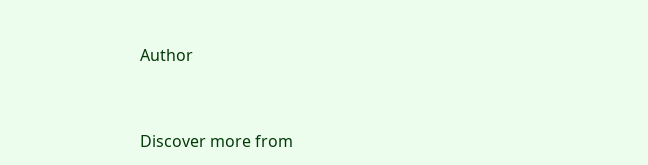Author


Discover more from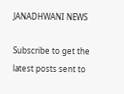JANADHWANI NEWS

Subscribe to get the latest posts sent to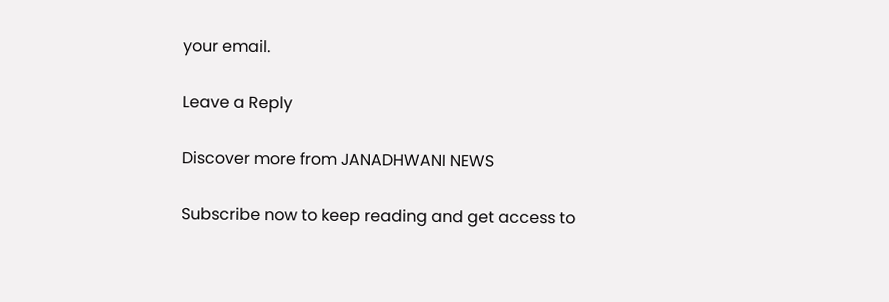your email.

Leave a Reply

Discover more from JANADHWANI NEWS

Subscribe now to keep reading and get access to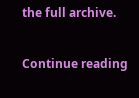the full archive.

Continue reading